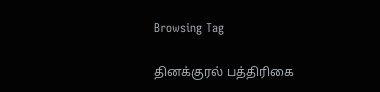Browsing Tag

தினக்குரல் பத்திரிகை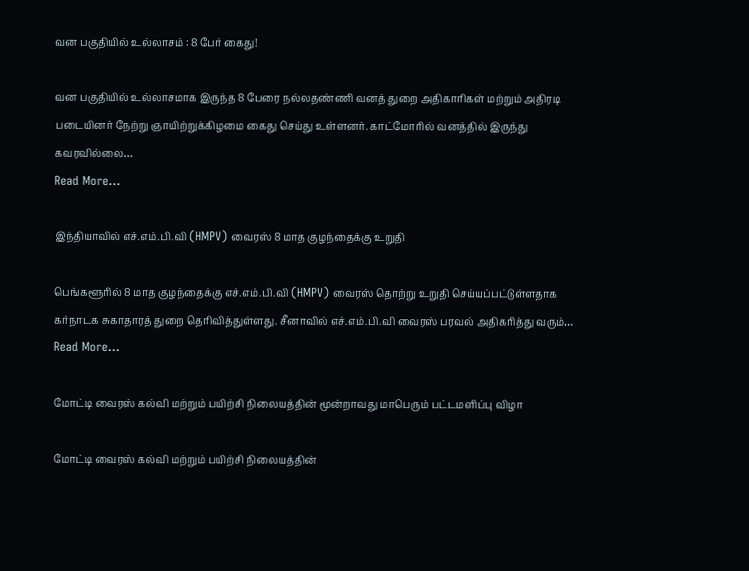வன பகுதியில் உல்லாசம் : 8 பேர் கைது!

வன பகுதியில் உல்லாசமாக இருந்த 8 பேரை நல்லதண்ணி வனத் துறை அதிகாரிகள் மற்றும் அதிரடி படையினர் நேற்று ஞாயிற்றுக்கிழமை கைது செய்து உள்ளனர். காட்மோரில் வனத்தில் இருந்து கவரவில்லை…
Read More...

இந்தியாவில் எச்.எம்.பி.வி (HMPV) வைரஸ் 8 மாத குழந்தைக்கு உறுதி

பெங்களூரில் 8 மாத குழந்தைக்கு எச்.எம்.பி.வி (HMPV) வைரஸ் தொற்று உறுதி செய்யப்பட்டுள்ளதாக கர்நாடக சுகாதாரத் துறை தெரிவித்துள்ளது. சீனாவில் எச்.எம்.பி.வி வைரஸ் பரவல் அதிகரித்து வரும்…
Read More...

மோட்டி வைரஸ் கல்வி மற்றும் பயிற்சி நிலையத்தின் மூன்றாவது மாபெரும் பட்டமளிப்பு விழா

மோட்டி வைரஸ் கல்வி மற்றும் பயிற்சி நிலையத்தின்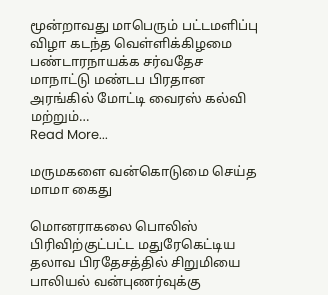மூன்றாவது மாபெரும் பட்டமளிப்பு விழா கடந்த வெள்ளிக்கிழமை பண்டாரநாயக்க சர்வதேச மாநாட்டு மண்டப பிரதான அரங்கில் மோட்டி வைரஸ் கல்வி மற்றும்…
Read More...

மருமகளை வன்கொடுமை செய்த மாமா கைது

மொனராகலை பொலிஸ் பிரிவிற்குட்பட்ட மதுரேகெட்டிய தலாவ பிரதேசத்தில் சிறுமியை பாலியல் வன்புணர்வுக்கு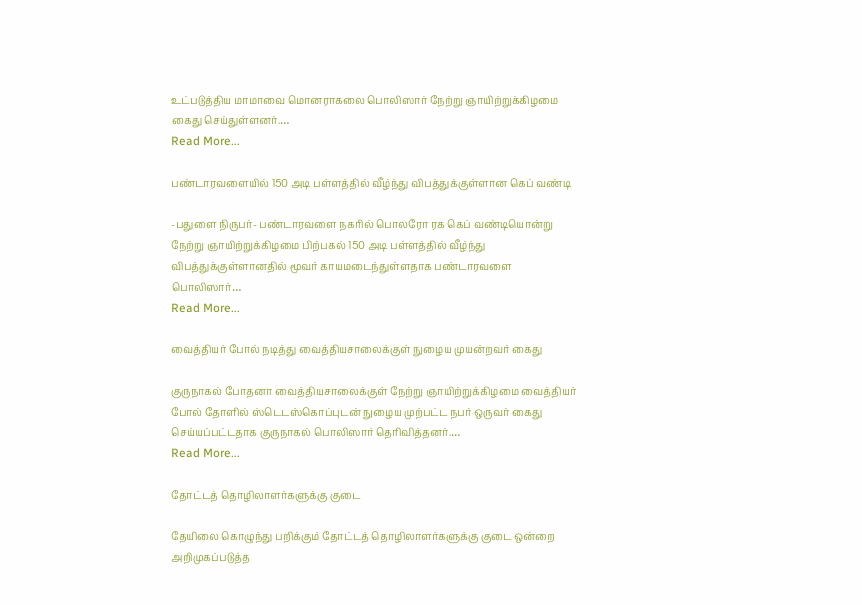உட்படுத்திய மாமாவை மொனராகலை பொலிஸார் நேற்று ஞாயிற்றுக்கிழமை கைது செய்துள்ளனர்.…
Read More...

பண்டாரவளையில் 150 அடி பள்ளத்தில் வீழ்ந்து விபத்துக்குள்ளான கெப் வண்டி

-பதுளை நிருபர்- பண்டாரவளை நகரில் பொலரோ ரக கெப் வண்டியொன்று நேற்று ஞாயிற்றுக்கிழமை பிற்பகல் 150 அடி பள்ளத்தில் வீழ்ந்து விபத்துக்குள்ளானதில் மூவர் காயமடைந்துள்ளதாக பண்டாரவளை பொலிஸார்…
Read More...

வைத்தியர் போல் நடித்து வைத்தியசாலைக்குள் நுழைய முயன்றவர் கைது

குருநாகல் போதனா வைத்தியசாலைக்குள் நேற்று ஞாயிற்றுக்கிழமை வைத்தியர் போல் தோளில் ஸ்டெடஸ்கொப்புடன் நுழைய முற்பட்ட நபர் ஒருவர் கைது செய்யப்பட்டதாக குருநாகல் பொலிஸார் தெரிவித்தனர்.…
Read More...

தோட்டத் தொழிலாளர்களுக்கு குடை

தேயிலை கொழுந்து பறிக்கும் தோட்டத் தொழிலாளர்களுக்கு குடை ஒன்றை அறிமுகப்படுத்த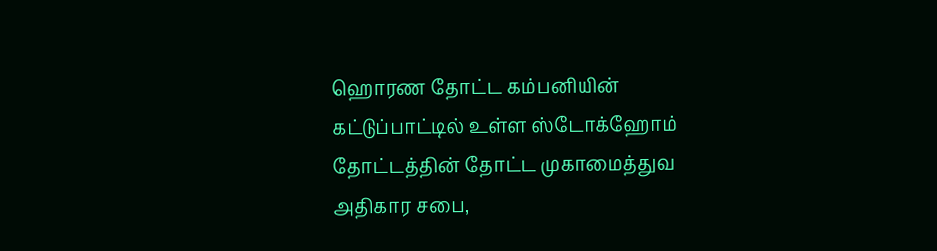ஹொரண தோட்ட கம்பனியின் கட்டுப்பாட்டில் உள்ள ஸ்டோக்ஹோம் தோட்டத்தின் தோட்ட முகாமைத்துவ அதிகார சபை,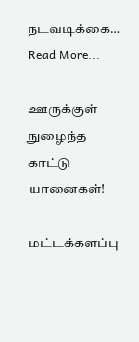நடவடிக்கை…
Read More...

ஊருக்குள் நுழைந்த காட்டு யானைகள்!

மட்டக்களப்பு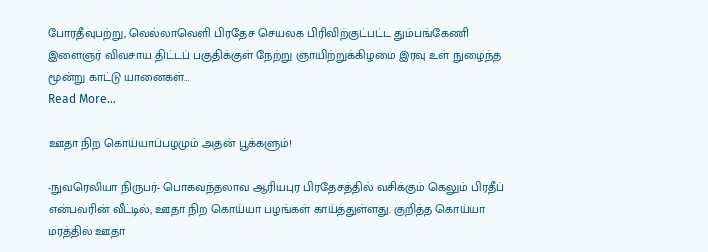போரதீவுபற்று, வெல்லாவெளி பிரதேச செயலக பிரிவிற்குட்பட்ட தும்பங்கேணி இளைஞர் விவசாய திட்டப் பகுதிக்குள் நேற்று ஞாயிற்றுக்கிழமை இரவு உள் நுழைந்த மூன்று காட்டு யானைகள்…
Read More...

ஊதா நிற கொய்யாப்பழமும் அதன் பூக்களும்!

-நுவரெலியா நிருபர்- பொகவந்தலாவ ஆரியபுர பிரதேசத்தில் வசிக்கும் கெலும் பிரதீப் என்பவரின் வீட்டில், ஊதா நிற கொய்யா பழங்கள் காய்த்துள்ளது. குறித்த கொய்யா மரத்தில் ஊதா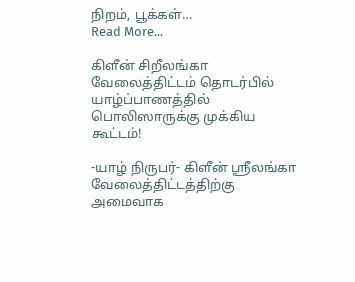நிறம், பூக்கள்…
Read More...

கிளீன் சிறீலங்கா வேலைத்திட்டம் தொடர்பில் யாழ்ப்பாணத்தில் பொலிஸாருக்கு முக்கிய கூட்டம்!

-யாழ் நிருபர்- கிளீன் ஶ்ரீலங்கா வேலைத்திட்டத்திற்கு அமைவாக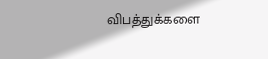விபத்துக்களை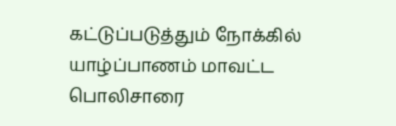கட்டுப்படுத்தும் நோக்கில் யாழ்ப்பாணம் மாவட்ட பொலிசாரை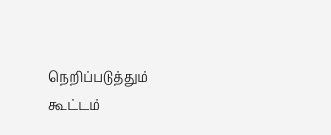நெறிப்படுத்தும் கூட்டம்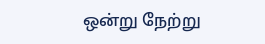ஒன்று நேற்று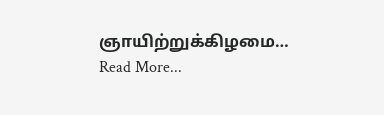ஞாயிற்றுக்கிழமை…
Read More...